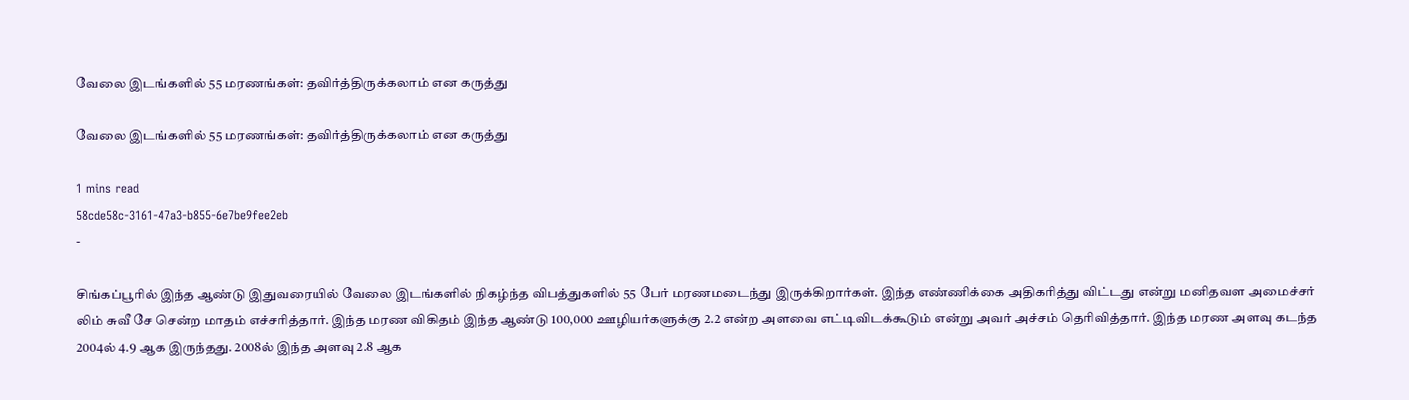வேலை இடங்களில் 55 மரணங்கள்: தவிர்த்திருக்கலாம் என கருத்து

வேலை இடங்களில் 55 மரணங்கள்: தவிர்த்திருக்கலாம் என கருத்து

1 mins read
58cde58c-3161-47a3-b855-6e7be9fee2eb
-

சிங்கப்பூரில் இந்த ஆண்டு இதுவரையில் வேலை இடங்களில் நிகழ்ந்த விபத்துகளில் 55 பேர் மரணமடைந்து இருக்கிறார்கள். இந்த எண்ணிக்கை அதிகரித்து விட்டது என்று மனிதவள அமைச்சர் லிம் சுவீ சே சென்ற மாதம் எச்சரித்தார். இந்த மரண விகிதம் இந்த ஆண்டு 100,000 ஊழியர்களுக்கு 2.2 என்ற அளவை எட்டிவிடக்கூடும் என்று அவர் அச்சம் தெரிவித்தார். இந்த மரண அளவு கடந்த 2004ல் 4.9 ஆக இருந்தது. 2008ல் இந்த அளவு 2.8 ஆக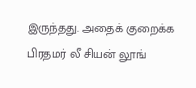இருந்தது. அதைக் குறைக்க பிரதமர் லீ சியன் லூங்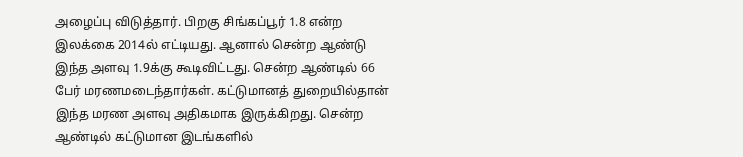அழைப்பு விடுத்தார். பிறகு சிங்கப்பூர் 1.8 என்ற இலக்கை 2014ல் எட்டியது. ஆனால் சென்ற ஆண்டு இந்த அளவு 1.9க்கு கூடிவிட்டது. சென்ற ஆண்டில் 66 பேர் மரணமடைந்தார்கள். கட்டுமானத் துறையில்தான் இந்த மரண அளவு அதிகமாக இருக்கிறது. சென்ற ஆண்டில் கட்டுமான இடங்களில்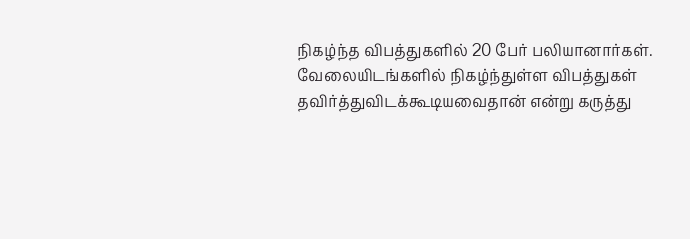நிகழ்ந்த விபத்துகளில் 20 பேர் பலியானார்கள். வேலையிடங்களில் நிகழ்ந்துள்ள விபத்துகள் தவிர்த்துவிடக்கூடியவைதான் என்று கருத்து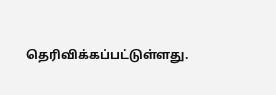தெரிவிக்கப்பட்டுள்ளது.